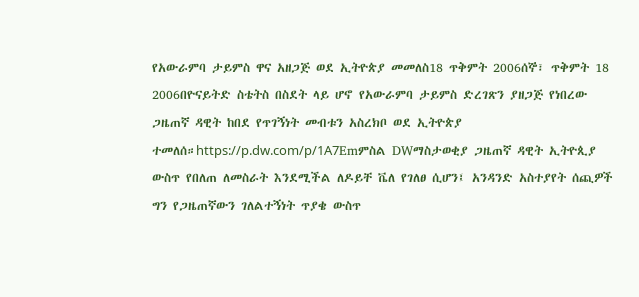የአውራምባ ታይምስ ዋና አዘጋጅ ወደ ኢትዮጵያ መመለስ18 ጥቅምት 2006ሰኞ፣ ጥቅምት 18 2006በዮናይትድ ስቴትስ በስደት ላይ ሆኖ የአውራምባ ታይምስ ድረገጽን ያዘጋጅ የነበረው ጋዜጠኛ ዳዊት ከበደ የጥገኝነት መብቱን አስረክቦ ወደ ኢትዮጵያ ተመለሰ።https://p.dw.com/p/1A7Emምስል DWማስታወቂያ ጋዜጠኛ ዳዊት ኢትዮጲያ ውስጥ የበለጠ ለመስራት እንደሚችል ለዶይቸ ቬለ የገለፀ ሲሆን፤ አንዳንድ አስተያየት ሰጪዎች ግን የጋዜጠኛውን ገለልተኝነት ጥያቄ ውስጥ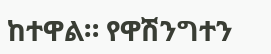ከተዋል። የዋሽንግተን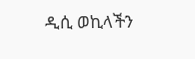ዲሲ ወኪላችን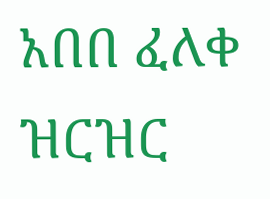አበበ ፈለቀ ዝርዝር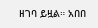ዘገባ ይዟል። አበበ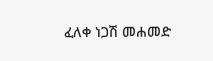ፈለቀ ነጋሽ መሐመድ